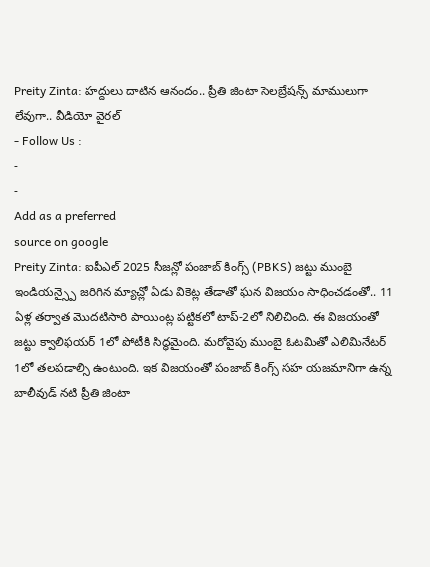Preity Zinta: హద్దులు దాటిన ఆనందం.. ప్రీతి జింటా సెలబ్రేషన్స్ మాములుగా లేవుగా.. వీడియో వైరల్
- Follow Us :
-
-
Add as a preferred
source on google
Preity Zinta: ఐపీఎల్ 2025 సీజన్లో పంజాబ్ కింగ్స్ (PBKS) జట్టు ముంబై ఇండియన్స్పై జరిగిన మ్యాచ్లో ఏడు వికెట్ల తేడాతో ఘన విజయం సాధించడంతో.. 11 ఏళ్ల తర్వాత మొదటిసారి పాయింట్ల పట్టికలో టాప్-2లో నిలిచింది. ఈ విజయంతో జట్టు క్వాలిఫయర్ 1లో పోటీకి సిద్ధమైంది. మరోవైపు ముంబై ఓటమితో ఎలిమినేటర్ 1లో తలపడాల్సి ఉంటుంది. ఇక విజయంతో పంజాబ్ కింగ్స్ సహ యజమానిగా ఉన్న బాలీవుడ్ నటి ప్రీతి జింటా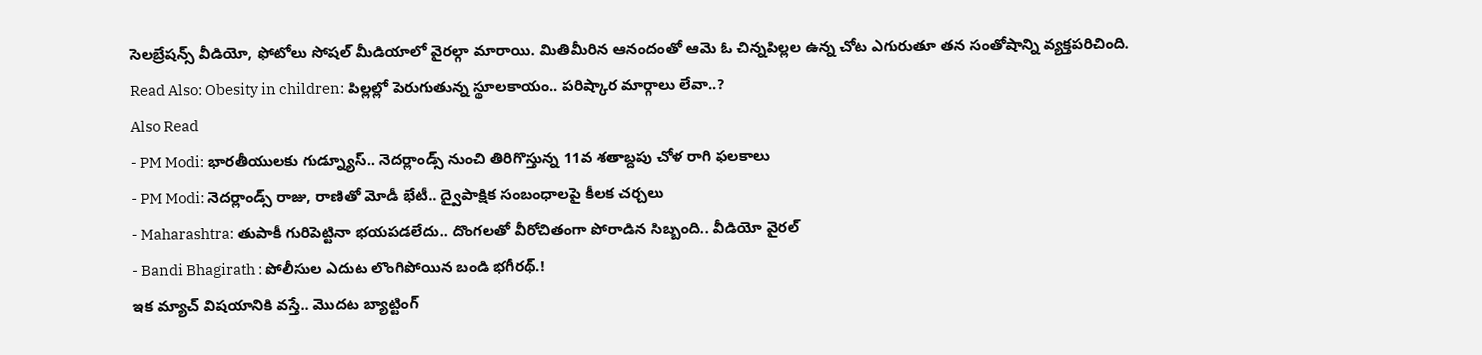సెలబ్రేషన్స్ వీడియో, ఫోటోలు సోషల్ మీడియాలో వైరల్గా మారాయి. మితిమీరిన ఆనందంతో ఆమె ఓ చిన్నపిల్లల ఉన్న చోట ఎగురుతూ తన సంతోషాన్ని వ్యక్తపరిచింది.
Read Also: Obesity in children: పిల్లల్లో పెరుగుతున్న స్థూలకాయం.. పరిష్కార మార్గాలు లేవా..?
Also Read
- PM Modi: భారతీయులకు గుడ్న్యూస్.. నెదర్లాండ్స్ నుంచి తిరిగొస్తున్న 11వ శతాబ్దపు చోళ రాగి ఫలకాలు
- PM Modi: నెదర్లాండ్స్ రాజు, రాణితో మోడీ భేటీ.. ద్వైపాక్షిక సంబంధాలపై కీలక చర్చలు
- Maharashtra: తుపాకీ గురిపెట్టినా భయపడలేదు.. దొంగలతో వీరోచితంగా పోరాడిన సిబ్బంది.. వీడియో వైరల్
- Bandi Bhagirath : పోలీసుల ఎదుట లొంగిపోయిన బండి భగీరథ్.!
ఇక మ్యాచ్ విషయానికి వస్తే.. మొదట బ్యాట్టింగ్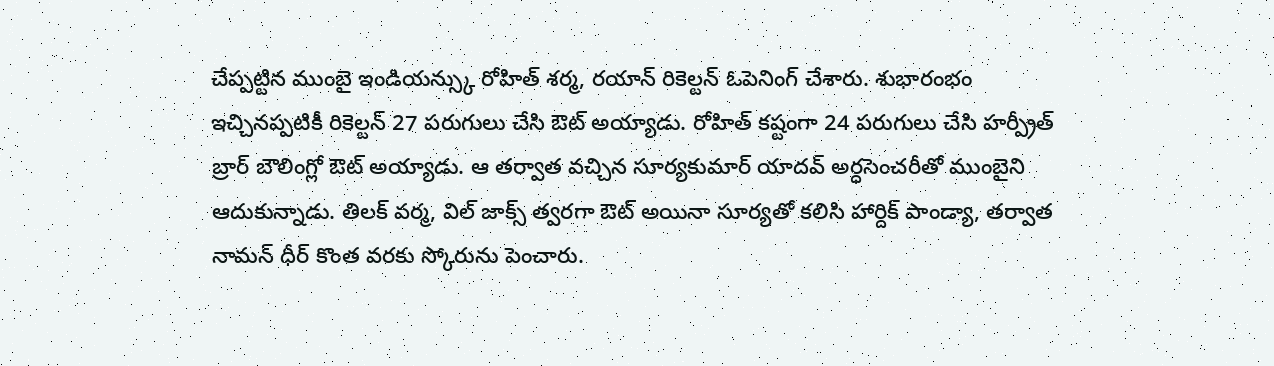చేప్పట్టిన ముంబై ఇండియన్స్కు రోహిత్ శర్మ, రయాన్ రికెల్టన్ ఓపెనింగ్ చేశారు. శుభారంభం ఇచ్చినప్పటికీ రికెల్టన్ 27 పరుగులు చేసి ఔట్ అయ్యాడు. రోహిత్ కష్టంగా 24 పరుగులు చేసి హర్ప్రీత్ బ్రార్ బౌలింగ్లో ఔట్ అయ్యాడు. ఆ తర్వాత వచ్చిన సూర్యకుమార్ యాదవ్ అర్ధసెంచరీతో ముంబైని ఆదుకున్నాడు. తిలక్ వర్మ, విల్ జాక్స్ త్వరగా ఔట్ అయినా సూర్యతో కలిసి హార్దిక్ పాండ్యా, తర్వాత నామన్ ధీర్ కొంత వరకు స్కోరును పెంచారు.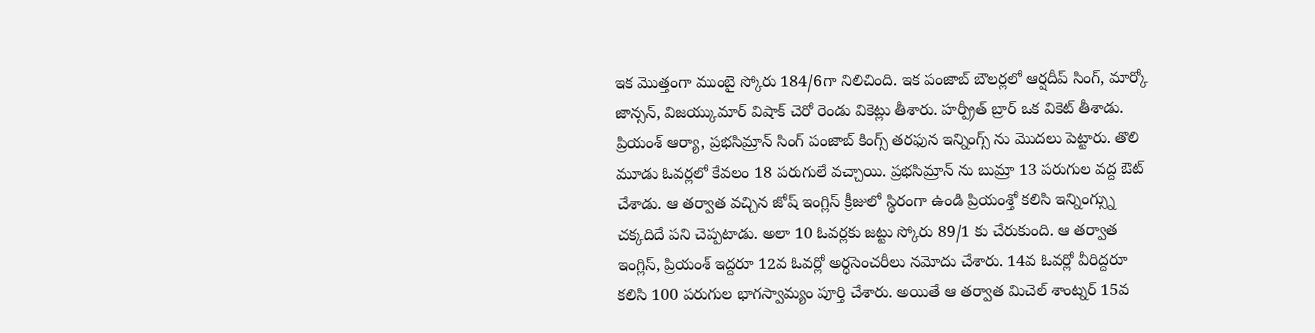ఇక మొత్తంగా ముంబై స్కోరు 184/6గా నిలిచింది. ఇక పంజాబ్ బౌలర్లలో ఆర్షదీప్ సింగ్, మార్కో జాన్సన్, విజయ్కుమార్ విషాక్ చెరో రెండు వికెట్లు తీశారు. హర్ప్రీత్ బ్రార్ ఒక వికెట్ తీశాడు.
ప్రియంశ్ ఆర్యా, ప్రభసిమ్రాన్ సింగ్ పంజాబ్ కింగ్స్ తరఫున ఇన్నింగ్స్ ను మొదలు పెట్టారు. తొలి మూడు ఓవర్లలో కేవలం 18 పరుగులే వచ్చాయి. ప్రభసిమ్రాన్ ను బుమ్రా 13 పరుగుల వద్ద ఔట్ చేశాడు. ఆ తర్వాత వచ్చిన జోష్ ఇంగ్లిస్ క్రీజులో స్థిరంగా ఉండి ప్రియంశ్తో కలిసి ఇన్నింగ్స్ను చక్కదిదే పని చెప్పటాడు. అలా 10 ఓవర్లకు జట్టు స్కోరు 89/1 కు చేరుకుంది. ఆ తర్వాత ఇంగ్లిస్, ప్రియంశ్ ఇద్దరూ 12వ ఓవర్లో అర్ధసెంచరీలు నమోదు చేశారు. 14వ ఓవర్లో వీరిద్దరూ కలిసి 100 పరుగుల భాగస్వామ్యం పూర్తి చేశారు. అయితే ఆ తర్వాత మిచెల్ శాంట్నర్ 15వ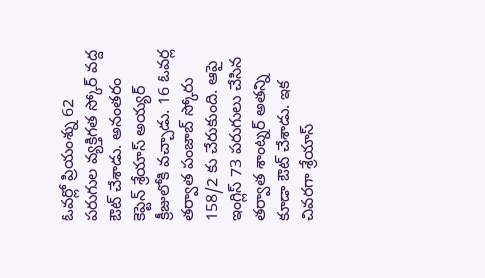ఓవర్లో ప్రియంశ్ను 62 పరుగుల వ్యక్తిగత స్కోర్ వద్ద ఔట్ చేశాడు. అనంతరం కెప్టెన్ శ్రేయాస్ అయ్యర్ క్రీజులోకి వచ్చాడు. 16 ఓవర్ల తర్వాత పంజాబ్ స్కోరు 158/2 కు చేరుకుంది. ఆపై ఇంగ్లిస్ 73 పరుగులు చేసిన తర్వాత శాంట్నర్ అతన్ని కూడా ఔట్ చేశాడు. ఇక చివరగా శ్రేయాస్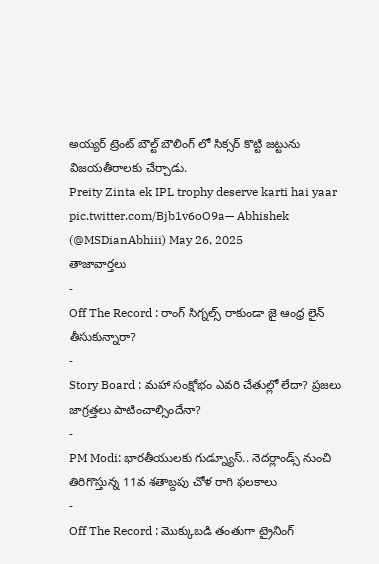అయ్యర్ ట్రెంట్ బౌల్ట్ బౌలింగ్ లో సిక్సర్ కొట్టి జట్టును విజయతీరాలకు చేర్చాడు.
Preity Zinta ek IPL trophy deserve karti hai yaar
pic.twitter.com/Bjb1v6oO9a— Abhishek (@MSDianAbhiii) May 26, 2025
తాజావార్తలు
-
Off The Record : రాంగ్ సిగ్నల్స్ రాకుండా జై ఆంధ్ర లైన్ తీసుకున్నారా?
-
Story Board : మహా సంక్షోభం ఎవరి చేతుల్లో లేదా? ప్రజలు జాగ్రత్తలు పాటించాల్సిందేనా?
-
PM Modi: భారతీయులకు గుడ్న్యూస్.. నెదర్లాండ్స్ నుంచి తిరిగొస్తున్న 11వ శతాబ్దపు చోళ రాగి ఫలకాలు
-
Off The Record : మొక్కుబడి తంతుగా ట్రైనింగ్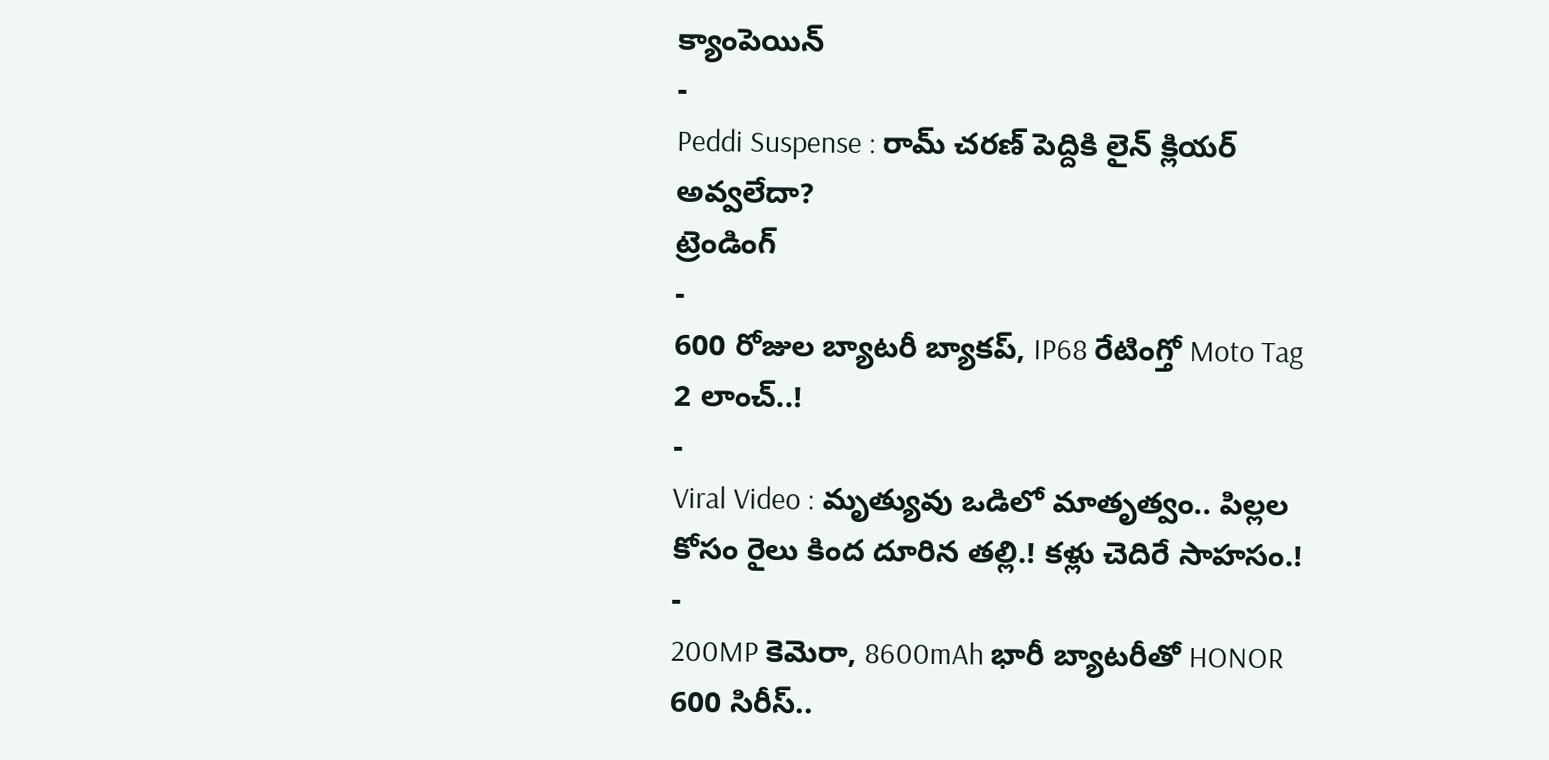క్యాంపెయిన్
-
Peddi Suspense : రామ్ చరణ్ పెద్దికి లైన్ క్లియర్ అవ్వలేదా?
ట్రెండింగ్
-
600 రోజుల బ్యాటరీ బ్యాకప్, IP68 రేటింగ్తో Moto Tag 2 లాంచ్..!
-
Viral Video : మృత్యువు ఒడిలో మాతృత్వం.. పిల్లల కోసం రైలు కింద దూరిన తల్లి.! కళ్లు చెదిరే సాహసం.!
-
200MP కెమెరా, 8600mAh భారీ బ్యాటరీతో HONOR 600 సిరీస్..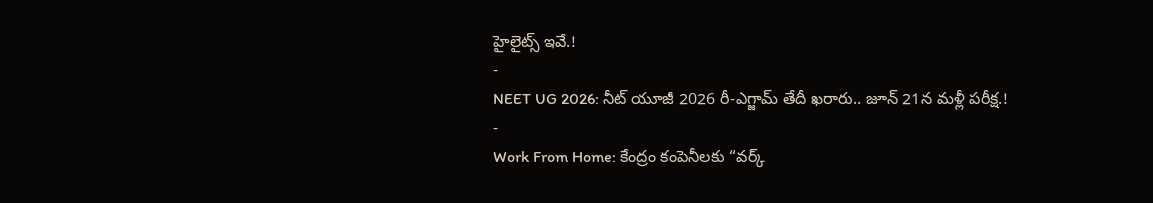హైలైట్స్ ఇవే.!
-
NEET UG 2026: నీట్ యూజీ 2026 రీ-ఎగ్జామ్ తేదీ ఖరారు.. జూన్ 21న మళ్లీ పరీక్ష.!
-
Work From Home: కేంద్రం కంపెనీలకు “వర్క్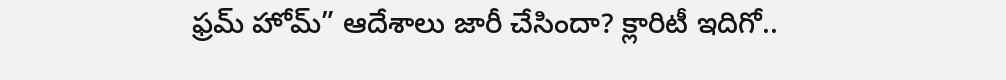ఫ్రమ్ హోమ్” ఆదేశాలు జారీ చేసిందా? క్లారిటీ ఇదిగో..